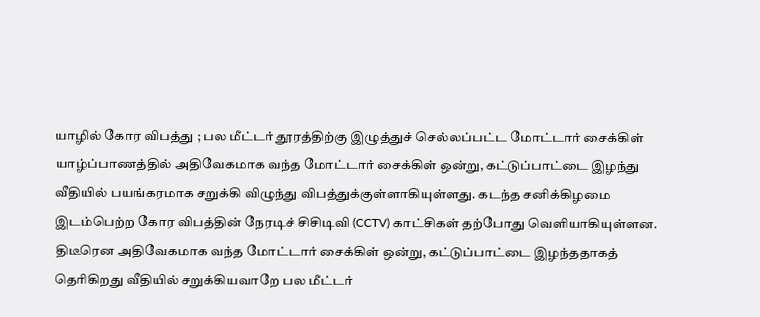யாழில் கோர விபத்து ; பல மீட்டர் தூரத்திற்கு இழுத்துச் செல்லப்பட்ட மோட்டார் சைக்கிள்
யாழ்ப்பாணத்தில் அதிவேகமாக வந்த மோட்டார் சைக்கிள் ஒன்று, கட்டுப்பாட்டை இழந்து வீதியில் பயங்கரமாக சறுக்கி விழுந்து விபத்துக்குள்ளாகியுள்ளது. கடந்த சனிக்கிழமை இடம்பெற்ற கோர விபத்தின் நேரடிச் சிசிடிவி (CCTV) காட்சிகள் தற்போது வெளியாகியுள்ளன.
திடீரென அதிவேகமாக வந்த மோட்டார் சைக்கிள் ஒன்று, கட்டுப்பாட்டை இழந்ததாகத் தெரிகிறது வீதியில் சறுக்கியவாறே பல மீட்டர்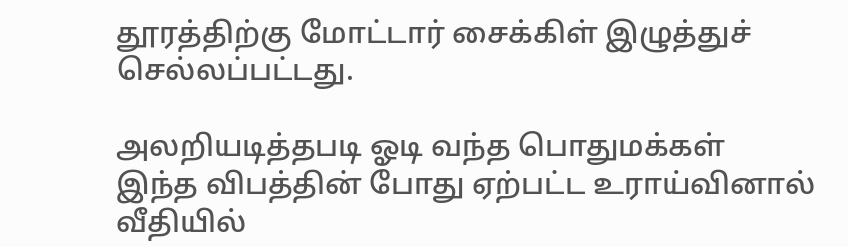தூரத்திற்கு மோட்டார் சைக்கிள் இழுத்துச் செல்லப்பட்டது.

அலறியடித்தபடி ஓடி வந்த பொதுமக்கள்
இந்த விபத்தின் போது ஏற்பட்ட உராய்வினால் வீதியில்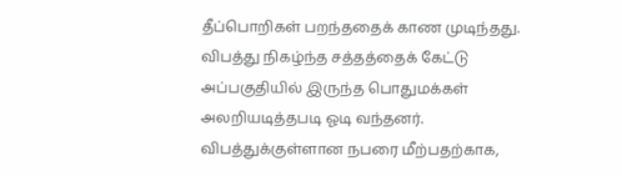தீப்பொறிகள் பறந்ததைக் காண முடிந்தது. விபத்து நிகழ்ந்த சத்தத்தைக் கேட்டு அப்பகுதியில் இருந்த பொதுமக்கள் அலறியடித்தபடி ஓடி வந்தனர்.
விபத்துக்குள்ளான நபரை மீற்பதற்காக,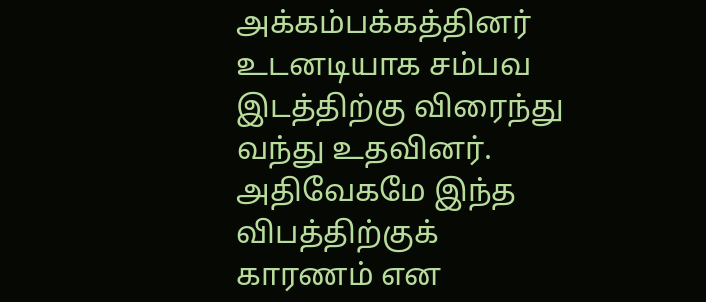அக்கம்பக்கத்தினர் உடனடியாக சம்பவ இடத்திற்கு விரைந்து வந்து உதவினர். அதிவேகமே இந்த விபத்திற்குக் காரணம் என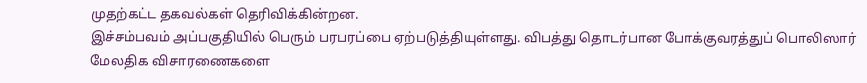முதற்கட்ட தகவல்கள் தெரிவிக்கின்றன.
இச்சம்பவம் அப்பகுதியில் பெரும் பரபரப்பை ஏற்படுத்தியுள்ளது. விபத்து தொடர்பான போக்குவரத்துப் பொலிஸார் மேலதிக விசாரணைகளை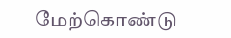மேற்கொண்டு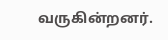வருகின்றனர்.